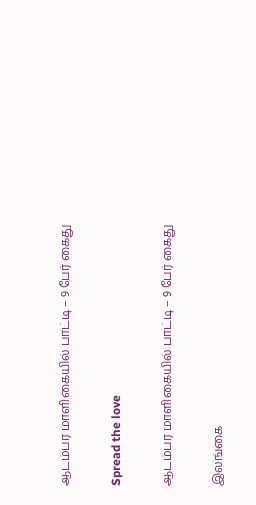ஆடம்பர மாளிகையில் பாட்டி – 9 பேர் கைது

Spread the love

ஆடம்பர மாளிகையில் பாட்டி – 9 பேர் கைது

இலங்கை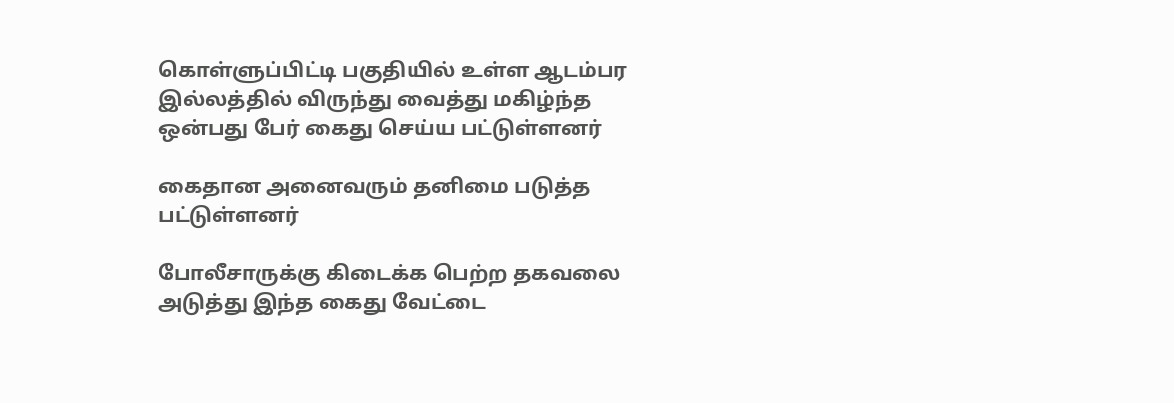கொள்ளுப்பிட்டி பகுதியில் உள்ள ஆடம்பர இல்லத்தில் விருந்து வைத்து மகிழ்ந்த ஒன்பது பேர் கைது செய்ய பட்டுள்ளனர்

கைதான அனைவரும் தனிமை படுத்த பட்டுள்ளனர்

போலீசாருக்கு கிடைக்க பெற்ற தகவலை அடுத்து இந்த கைது வேட்டை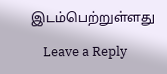இடம்பெற்றுள்ளது

    Leave a Reply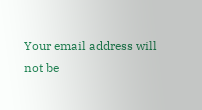Your email address will not be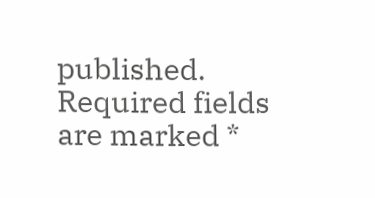published. Required fields are marked *